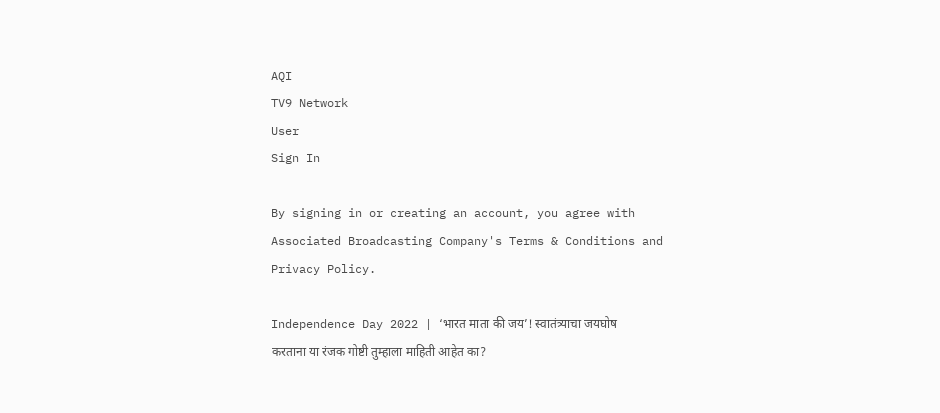AQI
TV9 Network
User
Sign In

By signing in or creating an account, you agree with Associated Broadcasting Company's Terms & Conditions and Privacy Policy.

Independence Day 2022 | ‘भारत माता की जय’! स्वातंत्र्याचा जयघोष करताना या रंजक गोष्टी तुम्हाला माहिती आहेत का?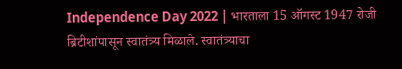Independence Day 2022 | भारताला 15 ऑगस्ट 1947 रोजी ब्रिटीशांपासून स्वातंत्र्य मिळाले. स्वातंत्र्याचा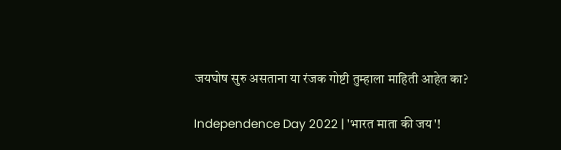जयघोष सुरु असताना या रंजक गोष्टी तुम्हाला माहिती आहेत का?

Independence Day 2022 | 'भारत माता की जय'!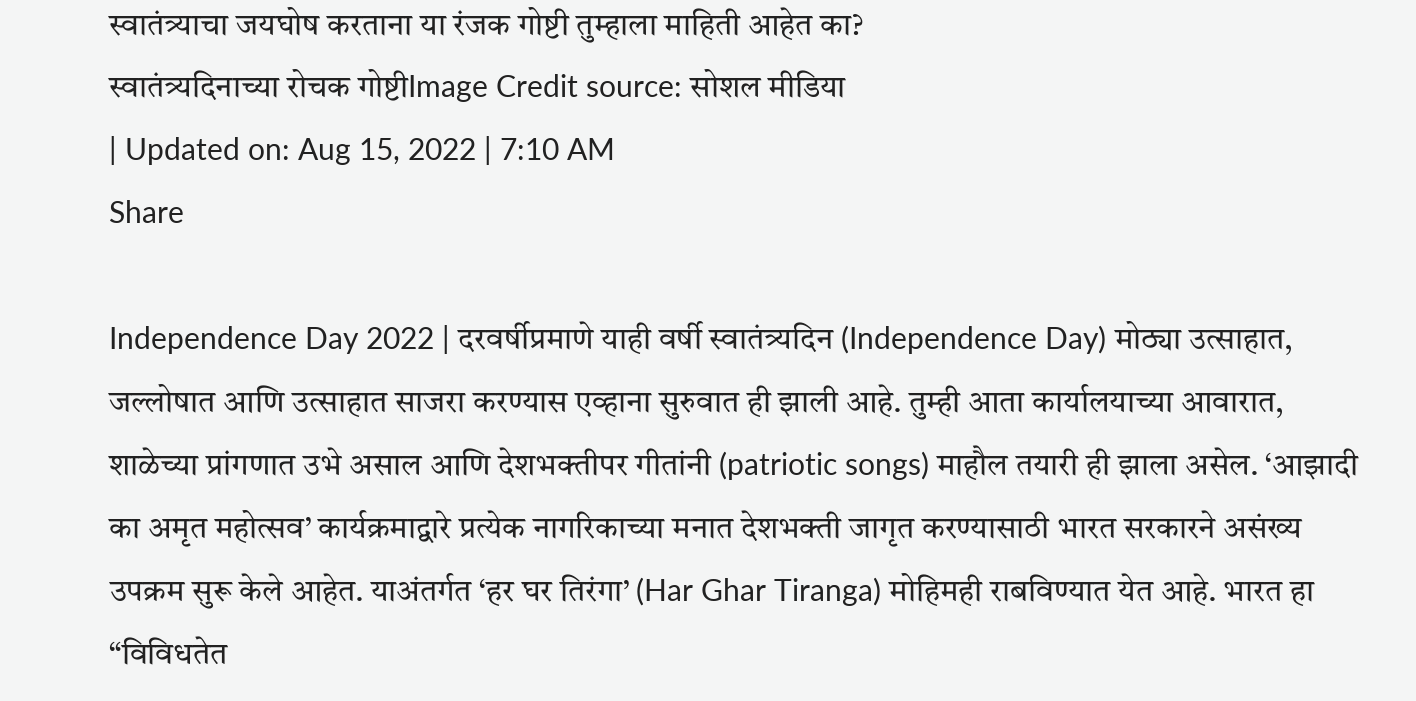स्वातंत्र्याचा जयघोष करताना या रंजक गोष्टी तुम्हाला माहिती आहेत का?
स्वातंत्र्यदिनाच्या रोचक गोष्टीImage Credit source: सोशल मीडिया
| Updated on: Aug 15, 2022 | 7:10 AM
Share

Independence Day 2022 | दरवर्षीप्रमाणे याही वर्षी स्वातंत्र्यदिन (Independence Day) मोठ्या उत्साहात, जल्लोषात आणि उत्साहात साजरा करण्यास एव्हाना सुरुवात ही झाली आहे. तुम्ही आता कार्यालयाच्या आवारात, शाळेच्या प्रांगणात उभे असाल आणि देशभक्तीपर गीतांनी (patriotic songs) माहौल तयारी ही झाला असेल. ‘आझादी का अमृत महोत्सव’ कार्यक्रमाद्वारे प्रत्येक नागरिकाच्या मनात देशभक्ती जागृत करण्यासाठी भारत सरकारने असंख्य उपक्रम सुरू केले आहेत. याअंतर्गत ‘हर घर तिरंगा’ (Har Ghar Tiranga) मोहिमही राबविण्यात येत आहे. भारत हा “विविधतेत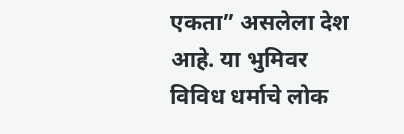एकता” असलेला देश आहे. या भुमिवर विविध धर्माचे लोक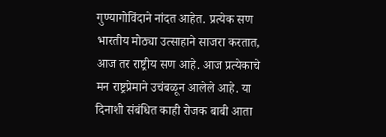गुण्यागोविंदाने नांदत आहेत. प्रत्येक सण भारतीय मोठ्या उत्साहाने साजरा करतात, आज तर राष्ट्रीय सण आहे. आज प्रत्येकाचे मन राष्ट्रप्रेमाने उचंबळून आलेले आहे. या दिनाशी संबंधित काही रोजक बाबी आता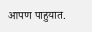आपण पाहुयात.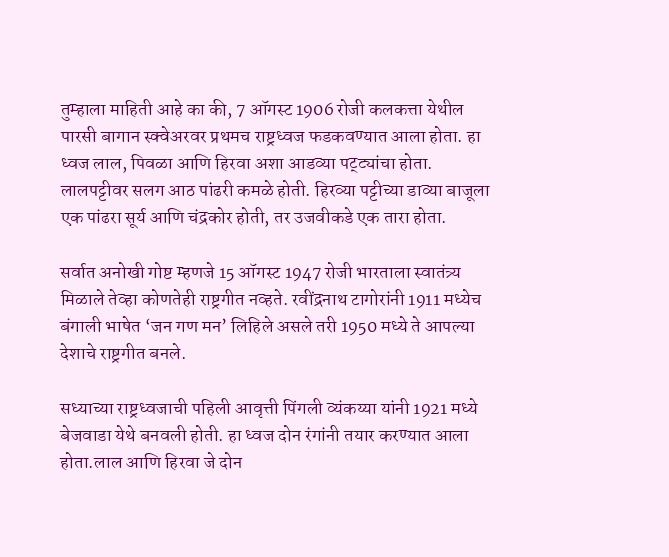तुम्हाला माहिती आहे का की, 7 ऑगस्ट 1906 रोजी कलकत्ता येथील पारसी बागान स्क्वेअरवर प्रथमच राष्ट्रध्वज फडकवण्यात आला होता. हा ध्वज लाल, पिवळा आणि हिरवा अशा आडव्या पट्ट्यांचा होता. लालपट्टीवर सलग आठ पांढरी कमळे होती. हिरव्या पट्टीच्या डाव्या बाजूला एक पांढरा सूर्य आणि चंद्रकोर होती, तर उजवीकडे एक तारा होता.

सर्वात अनोखी गोष्ट म्हणजे 15 ऑगस्ट 1947 रोजी भारताला स्वातंत्र्य मिळाले तेव्हा कोणतेही राष्ट्रगीत नव्हते. रवींद्रनाथ टागोरांनी 1911 मध्येच बंगाली भाषेत ‘जन गण मन’ लिहिले असले तरी 1950 मध्ये ते आपल्या देशाचे राष्ट्रगीत बनले.

सध्याच्या राष्ट्रध्वजाची पहिली आवृत्ती पिंगली व्यंकय्या यांनी 1921 मध्ये बेजवाडा येथे बनवली होती. हा ध्वज दोन रंगांनी तयार करण्यात आला होता.लाल आणि हिरवा जे दोन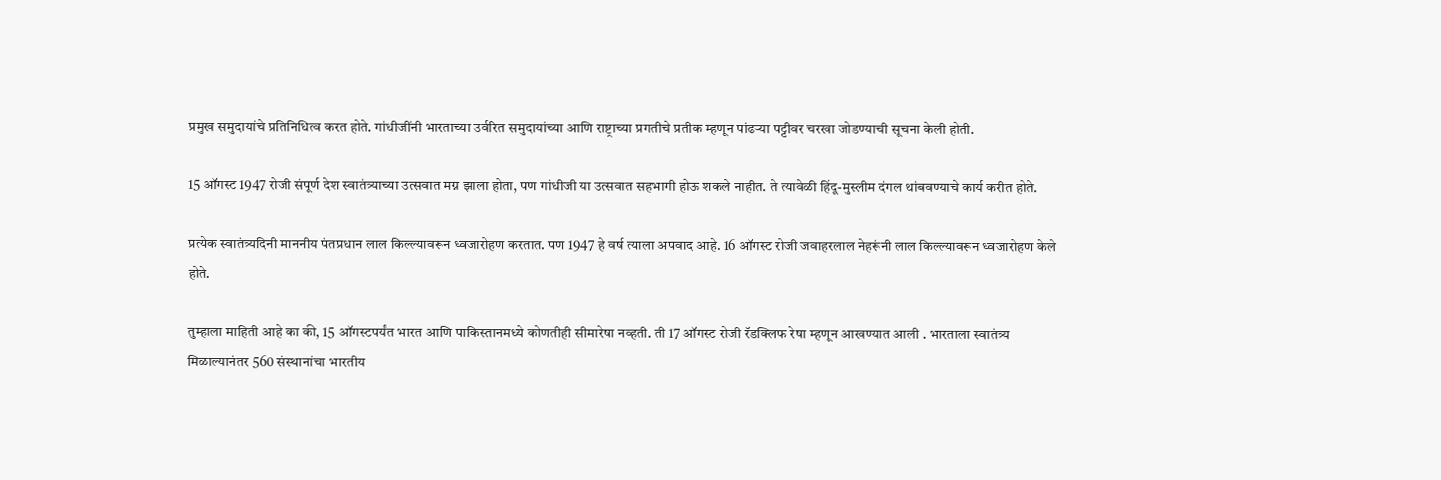प्रमुख समुदायांचे प्रतिनिधित्व करत होते. गांधीजींनी भारताच्या उर्वरित समुदायांच्या आणि राष्ट्राच्या प्रगतीचे प्रतीक म्हणून पांढऱ्या पट्टीवर चरखा जोडण्याची सूचना केली होती.

15 ऑगस्ट 1947 रोजी संपूर्ण देश स्वातंत्र्याच्या उत्सवात मग्न झाला होता, पण गांधीजी या उत्सवात सहभागी होऊ शकले नाहीत. ते त्यावेळी हिंदू-मुस्लीम दंगल थांबवण्याचे कार्य करीत होते.

प्रत्येक स्वातंत्र्यदिनी माननीय पंतप्रधान लाल किल्ल्यावरून ध्वजारोहण करतात. पण 1947 हे वर्ष त्याला अपवाद आहे. 16 ऑगस्ट रोजी जवाहरलाल नेहरूंनी लाल किल्ल्यावरून ध्वजारोहण केले होते.

तुम्हाला माहिती आहे का की, 15 ऑगस्टपर्यंत भारत आणि पाकिस्तानमध्ये कोणतीही सीमारेषा नव्हती. ती 17 ऑगस्ट रोजी रॅडक्लिफ रेषा म्हणून आखण्यात आली . भारताला स्वातंत्र्य मिळाल्यानंतर 560 संस्थानांचा भारतीय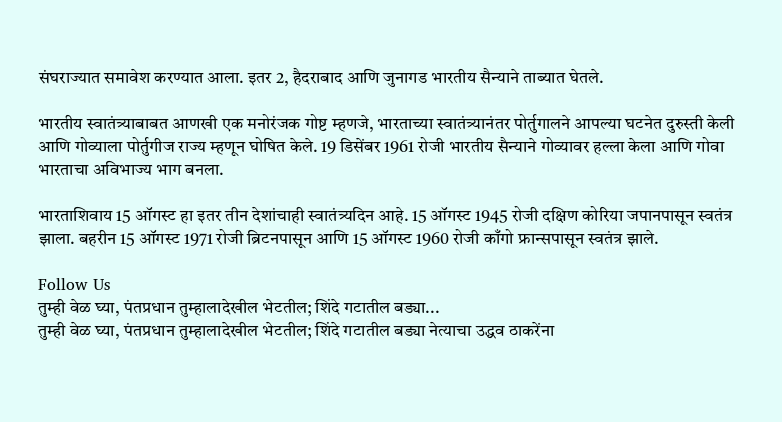संघराज्यात समावेश करण्यात आला. इतर 2, हैदराबाद आणि जुनागड भारतीय सैन्याने ताब्यात घेतले.

भारतीय स्वातंत्र्याबाबत आणखी एक मनोरंजक गोष्ट म्हणजे, भारताच्या स्वातंत्र्यानंतर पोर्तुगालने आपल्या घटनेत दुरुस्ती केली आणि गोव्याला पोर्तुगीज राज्य म्हणून घोषित केले. 19 डिसेंबर 1961 रोजी भारतीय सैन्याने गोव्यावर हल्ला केला आणि गोवा भारताचा अविभाज्य भाग बनला.

भारताशिवाय 15 ऑगस्ट हा इतर तीन देशांचाही स्वातंत्र्यदिन आहे. 15 ऑगस्ट 1945 रोजी दक्षिण कोरिया जपानपासून स्वतंत्र झाला. बहरीन 15 ऑगस्ट 1971 रोजी ब्रिटनपासून आणि 15 ऑगस्ट 1960 रोजी काँगो फ्रान्सपासून स्वतंत्र झाले.

Follow Us
तुम्ही वेळ घ्या, पंतप्रधान तुम्हालादेखील भेटतील; शिंदे गटातील बड्या...
तुम्ही वेळ घ्या, पंतप्रधान तुम्हालादेखील भेटतील; शिंदे गटातील बड्या नेत्याचा उद्धव ठाकरेंना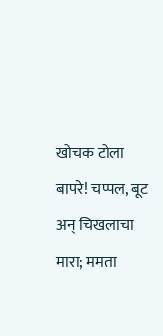खोचक टोला
बापरे! चप्पल, बूट अन् चिखलाचा मारा; ममता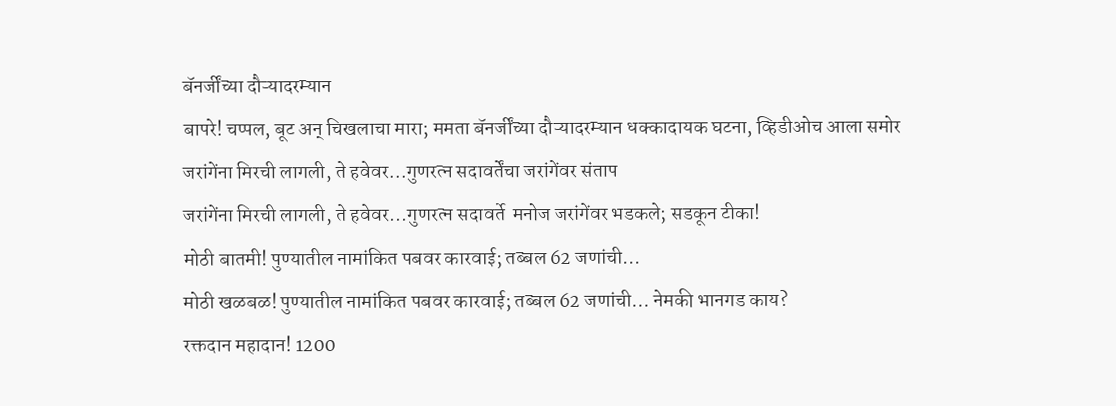बॅनर्जींच्या दौऱ्यादरम्यान
बापरे! चप्पल, बूट अन् चिखलाचा मारा; ममता बॅनर्जींच्या दौऱ्यादरम्यान धक्कादायक घटना, व्हिडीओच आला समोर
जरांगेंना मिरची लागली, ते हवेवर...गुणरत्न सदावर्तेंचा जरांगेंवर संताप
जरांगेंना मिरची लागली, ते हवेवर...गुणरत्न सदावर्ते  मनोज जरांगेंवर भडकले; सडकून टीका!
मोठी बातमी! पुण्यातील नामांकित पबवर कारवाई; तब्बल 62 जणांची...
मोठी खळबळ! पुण्यातील नामांकित पबवर कारवाई; तब्बल 62 जणांची... नेमकी भानगड काय?
रक्तदान महादान! 1200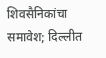शिवसैनिकांचा समावेश; दिल्लीत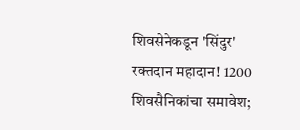शिवसेनेकडून 'सिंदुर'
रक्तदान महादान! 1200 शिवसैनिकांचा समावेश;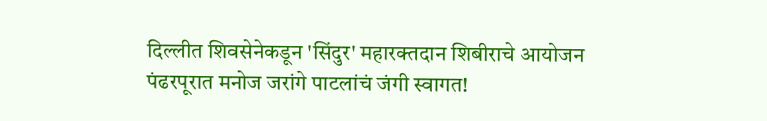दिल्लीत शिवसेनेकडून 'सिंदुर' महारक्तदान शिबीराचे आयोजन
पंढरपूरात मनोज जरांगे पाटलांचं जंगी स्वागत!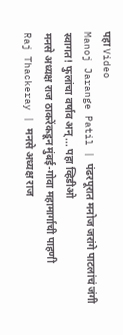पहा Video
Manoj Jarange Patil | पंढरपूरात मनोज जरांगे पाटलांचं जंगी स्वागत! फुलांचा वर्षाव अन्... पहा व्हिडीओ
मनसे अध्यक्ष राज ठाकरेंकडून मुंबई-गोवा महामार्गाची पाहणी
Raj Thackeray | मनसे अध्यक्ष राज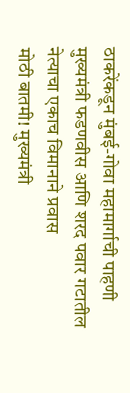ठाकरेंकडून मुंबई-गोवा महामार्गाची पाहणी
मुख्यमंत्री फडणवीस आणि शरद पवार गटातील नेत्याचा एकाच विमानाने प्रवास
मोठी बातमी! मुख्यमंत्री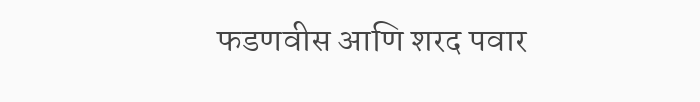फडणवीस आणि शरद पवार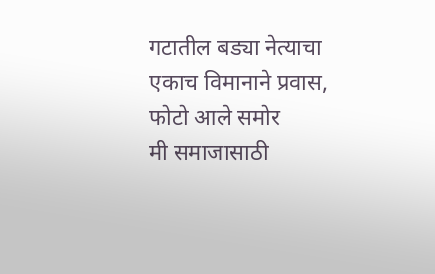गटातील बड्या नेत्याचा एकाच विमानाने प्रवास, फोटो आले समोर
मी समाजासाठी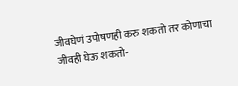जीवघेणं उपोषणही करु शकतो तर कोणाचा जीवही घेऊ शकतो-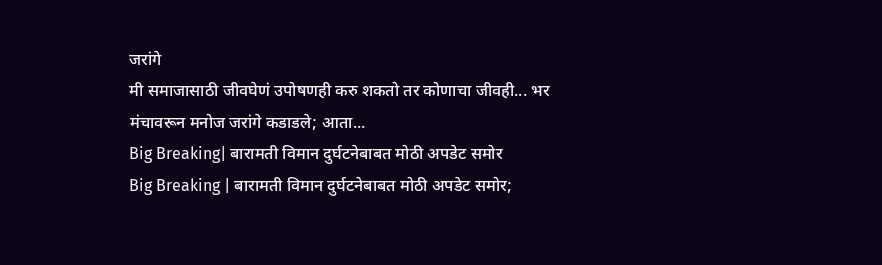जरांगे
मी समाजासाठी जीवघेणं उपोषणही करु शकतो तर कोणाचा जीवही... भर मंचावरून मनोज जरांगे कडाडले; आता...
Big Breaking| बारामती विमान दुर्घटनेबाबत मोठी अपडेट समोर
Big Breaking | बारामती विमान दुर्घटनेबाबत मोठी अपडेट समोर;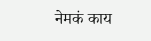नेमकं काय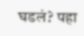घडलं? पहा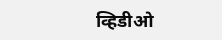व्हिडीओ